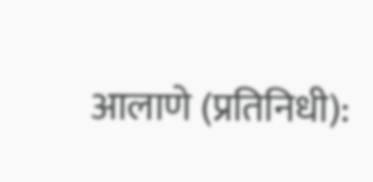आलाणे (प्रतिनिधी):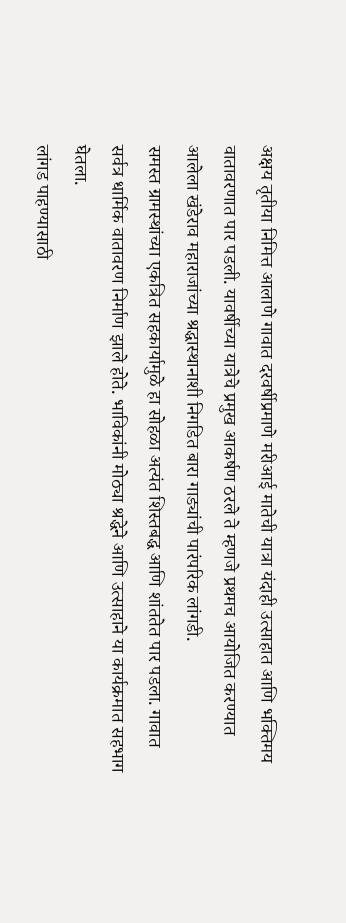अक्षय तृतीया निमित्त आलाणे गावात दरवर्षीप्रमाणे मरीआई मातेची यात्रा यंदाही उत्साहात आणि भक्तिमय वातावरणात पार पडली. यावर्षीच्या यात्रेचे प्रमुख आकर्षण ठरले ते म्हणजे प्रथमच आयोजित करण्यात आलेला खंडेराव महाराजांच्या श्रद्धास्थानाशी निगडित बारा गाड्यांची पारंपरिक लांगडी.
समस्त ग्रामस्थांच्या एकत्रित सहकार्यामुळे हा सोहळा अत्यंत शिस्तबद्ध आणि शांततेत पार पडला. गावात सर्वत्र धार्मिक वातावरण निर्माण झाले होते. भाविकांनी मोठ्या श्रद्धेने आणि उत्साहाने या कार्यक्रमात सहभाग घेतला.
लांगड पाहण्यासाठी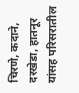चिरणे, कदाने, दरखेडा, हातनूर यांसह परिसरातील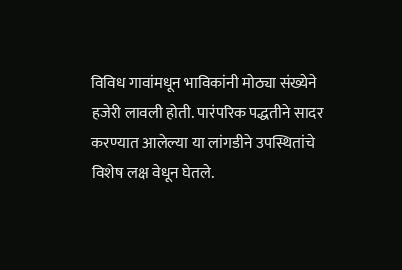विविध गावांमधून भाविकांनी मोठ्या संख्येने हजेरी लावली होती. पारंपरिक पद्धतीने सादर करण्यात आलेल्या या लांगडीने उपस्थितांचे विशेष लक्ष वेधून घेतले.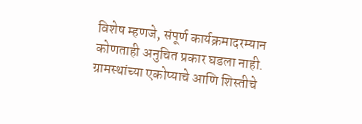विशेष म्हणजे, संपूर्ण कार्यक्रमादरम्यान कोणताही अनुचित प्रकार घडला नाही. ग्रामस्थांच्या एकोप्याचे आणि शिस्तीचे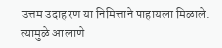उत्तम उदाहरण या निमित्ताने पाहायला मिळाले. त्यामुळे आलाणे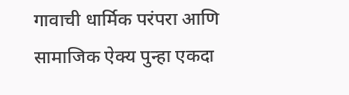गावाची धार्मिक परंपरा आणि सामाजिक ऐक्य पुन्हा एकदा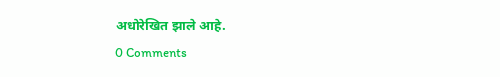अधोरेखित झाले आहे.
0 Comments